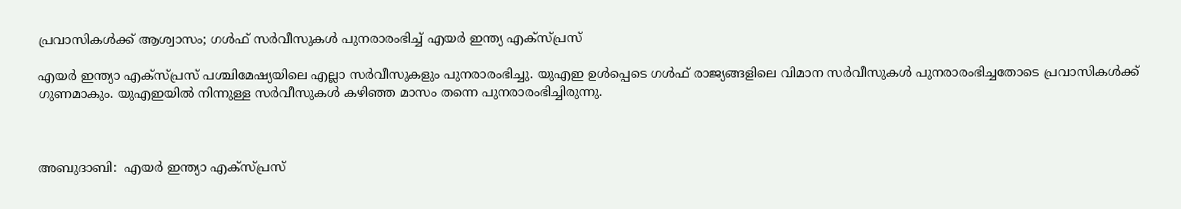പ്രവാസികൾക്ക് ആശ്വാസം; ഗള്‍ഫ് സര്‍വീസുകള്‍ പുനരാരംഭിച്ച് എയര്‍ ഇന്ത്യ എക്‌സ്പ്രസ്

എയര്‍ ഇന്ത്യാ എക്‌സ്പ്രസ് പശ്ചിമേഷ്യയിലെ എല്ലാ സര്‍വീസുകളും പുനരാരംഭിച്ചു. യുഎഇ ഉള്‍പ്പെടെ ഗള്‍ഫ് രാജ്യങ്ങളിലെ വിമാന സര്‍വീസുകള്‍ പുനരാരംഭിച്ചതോടെ പ്രവാസികള്‍ക്ക് ഗുണമാകും. യുഎഇയില്‍ നിന്നുള്ള സര്‍വീസുകള്‍ കഴിഞ്ഞ മാസം തന്നെ പുനരാരംഭിച്ചിരുന്നു.



അബുദാബി:  എയര്‍ ഇന്ത്യാ എക്‌സ്പ്രസ്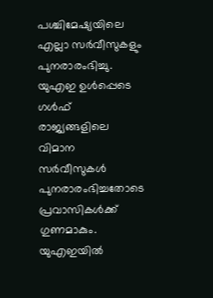പശ്ചിമേഷ്യയിലെ എല്ലാ സര്‍വീസുകളും പുനരാരംഭിച്ചു. യുഎഇ ഉള്‍പ്പെടെ ഗള്‍ഫ് രാജ്യങ്ങളിലെ വിമാന സര്‍വീസുകള്‍ പുനരാരംഭിച്ചതോടെ പ്രവാസികള്‍ക്ക് ഗുണമാകും. യുഎഇയില്‍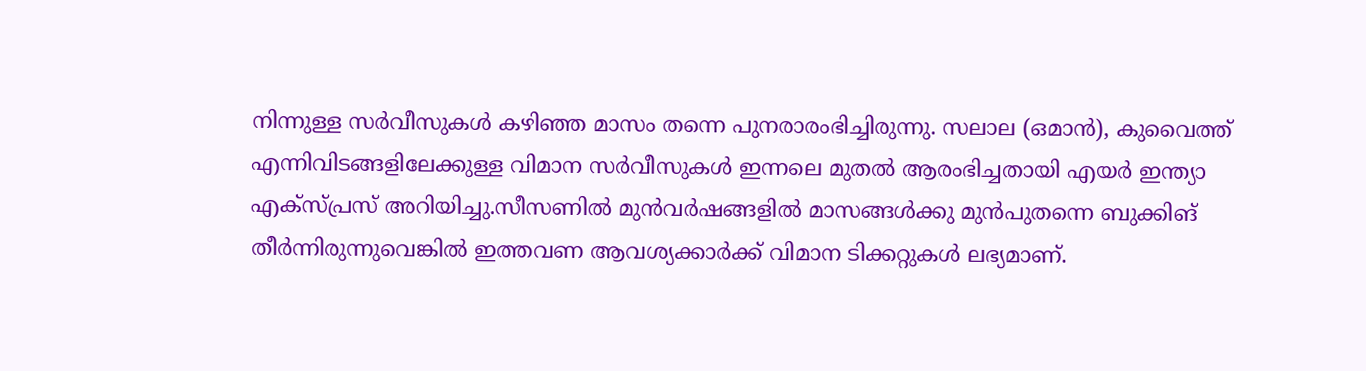നിന്നുള്ള സര്‍വീസുകള്‍ കഴിഞ്ഞ മാസം തന്നെ പുനരാരംഭിച്ചിരുന്നു. സലാല (ഒമാന്‍), കുവൈത്ത് എന്നിവിടങ്ങളിലേക്കുള്ള വിമാന സര്‍വീസുകള്‍ ഇന്നലെ മുതല്‍ ആരംഭിച്ചതായി എയര്‍ ഇന്ത്യാ എക്‌സ്പ്രസ് അറിയിച്ചു.സീസണില്‍ മുന്‍വര്‍ഷങ്ങളില്‍ മാസങ്ങള്‍ക്കു മുന്‍പുതന്നെ ബുക്കിങ് തീര്‍ന്നിരുന്നുവെങ്കില്‍ ഇത്തവണ ആവശ്യക്കാര്‍ക്ക് വിമാന ടിക്കറ്റുകള്‍ ലഭ്യമാണ്.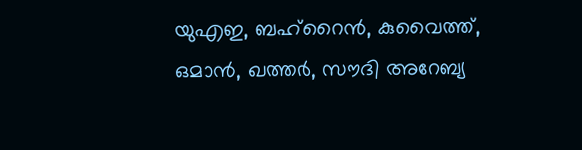യുഎഇ, ബഹ്റൈന്‍, കുവൈത്ത്, ഒമാന്‍, ഖത്തര്‍, സൗദി അറേബ്യ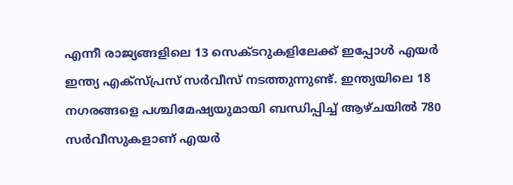എന്നീ രാജ്യങ്ങളിലെ 13 സെക്ടറുകളിലേക്ക് ഇപ്പോള്‍ എയര്‍ ഇന്ത്യ എക്‌സ്പ്രസ് സര്‍വീസ് നടത്തുന്നുണ്ട്. ഇന്ത്യയിലെ 18 നഗരങ്ങളെ പശ്ചിമേഷ്യയുമായി ബന്ധിപ്പിച്ച് ആഴ്ചയില്‍ 780 സര്‍വീസുകളാണ് എയര്‍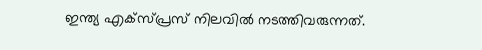ഇന്ത്യ എക്‌സ്പ്രസ് നിലവില്‍ നടത്തിവരുന്നത്.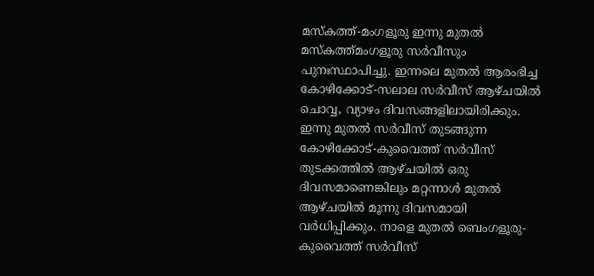മസ്‌കത്ത്-മംഗളൂരു ഇന്നു മുതല്‍ മസ്‌കത്ത്മംഗളൂരു സര്‍വീസും പുനഃസ്ഥാപിച്ചു. ഇന്നലെ മുതല്‍ ആരംഭിച്ച കോഴിക്കോട്-സലാല സര്‍വീസ് ആഴ്ചയില്‍ ചൊവ്വ, വ്യാഴം ദിവസങ്ങളിലായിരിക്കും. ഇന്നു മുതല്‍ സര്‍വീസ് തുടങ്ങുന്ന കോഴിക്കോട്-കുവൈത്ത് സര്‍വീസ് തുടക്കത്തില്‍ ആഴ്ചയില്‍ ഒരു ദിവസമാണെങ്കിലും മറ്റന്നാള്‍ മുതല്‍ ആഴ്ചയില്‍ മൂന്നു ദിവസമായി വര്‍ധിപ്പിക്കും. നാളെ മുതല്‍ ബെംഗളൂരു-കുവൈത്ത് സര്‍വീസ്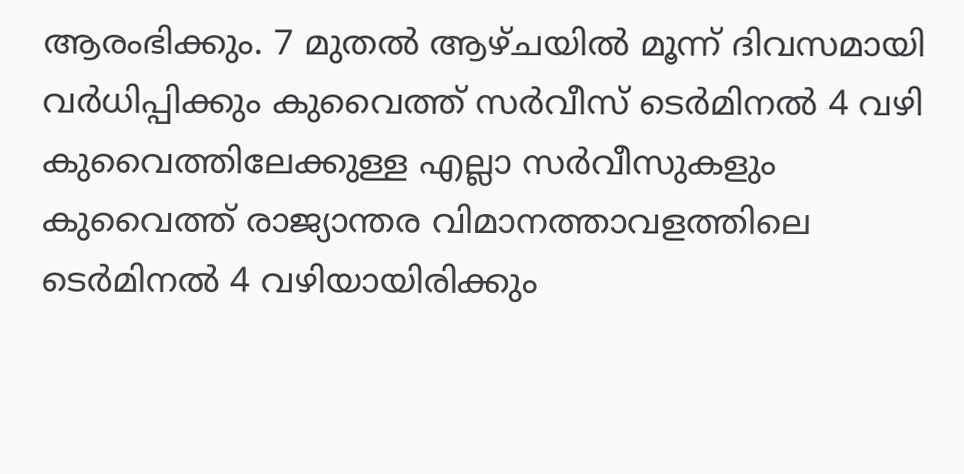ആരംഭിക്കും. 7 മുതല്‍ ആഴ്ചയില്‍ മൂന്ന് ദിവസമായി വര്‍ധിപ്പിക്കും കുവൈത്ത് സര്‍വീസ് ടെര്‍മിനല്‍ 4 വഴി കുവൈത്തിലേക്കുള്ള എല്ലാ സര്‍വീസുകളും കുവൈത്ത് രാജ്യാന്തര വിമാനത്താവളത്തിലെ ടെര്‍മിനല്‍ 4 വഴിയായിരിക്കും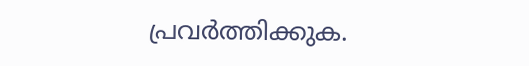പ്രവര്‍ത്തിക്കുക.